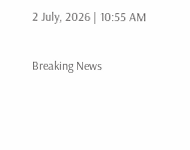2 July, 2026 | 10:55 AM

Breaking News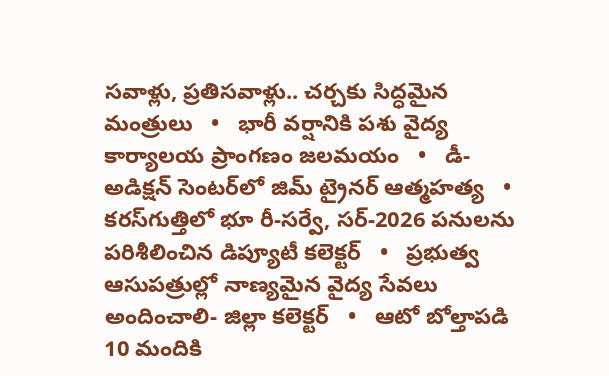సవాళ్లు, ప్రతిసవాళ్లు.. చర్చకు సిద్ధమైన మంత్రులు   •   భారీ వర్షానికి పశు వైద్య కార్యాలయ ప్రాంగణం జలమయం   •   డీ- అడిక్షన్ సెంటర్‌లో జిమ్ ట్రైనర్ ఆత్మహత్య   •   కరస్‌గుత్తిలో భూ రీ-సర్వే, సర్-2026 పనులను పరిశీలించిన డిప్యూటీ కలెక్టర్   •   ప్రభుత్వ ఆసుపత్రుల్లో నాణ్యమైన వైద్య సేవలు అందించాలి- జిల్లా కలెక్టర్   •   ఆటో బోల్తాపడి 10 మందికి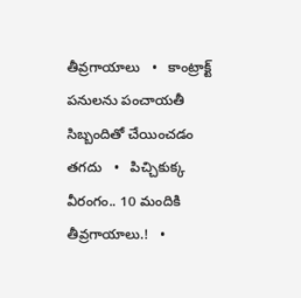తీవ్రగాయాలు   •   కాంట్రాక్ట్ పనులను పంచాయతీ సిబ్బందితో చేయించడం తగదు   •   పిచ్చికుక్క వీరంగం.. 10 మందికి తీవ్రగాయాలు.!   •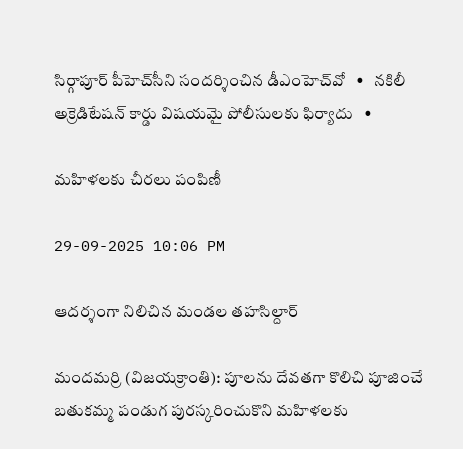సిర్గాపూర్ పీహెచ్‌సీని సందర్శించిన డీఎంహెచ్‌వో   •   నకిలీ అక్రెడిటేషన్ కార్డు విషయమై పోలీసులకు ఫిర్యాదు   •

మహిళలకు చీరలు పంపిణీ

29-09-2025 10:06 PM

ఆదర్శంగా నిలిచిన మండల తహసిల్దార్

మందమర్రి (విజయక్రాంతి): పూలను దేవతగా కొలిచి పూజించే బతుకమ్మ పండుగ పురస్కరించుకొని మహిళలకు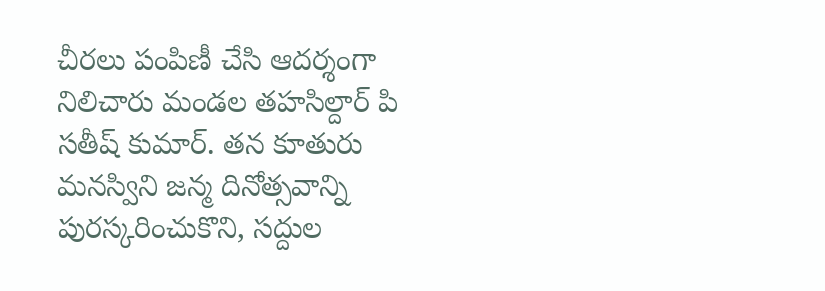చీరలు పంపిణీ చేసి ఆదర్శంగా నిలిచారు మండల తహసిల్దార్ పి సతీష్ కుమార్. తన కూతురు మనస్విని జన్మ దినోత్సవాన్ని పురస్కరించుకొని, సద్దుల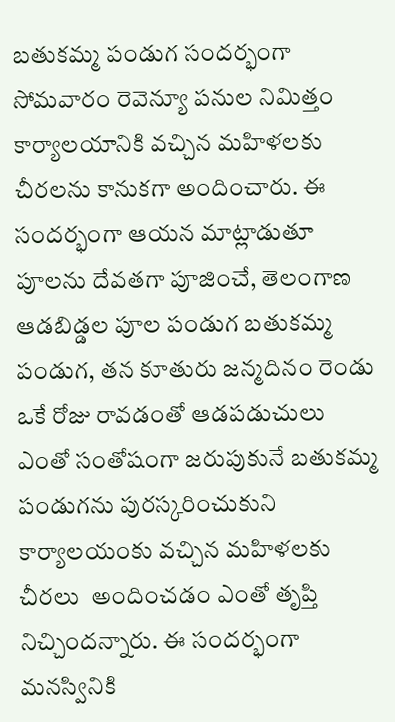బతుకమ్మ పండుగ సందర్భంగా సోమవారం రెవెన్యూ పనుల నిమిత్తం కార్యాలయానికి వచ్చిన మహిళలకు చీరలను కానుకగా అందించారు. ఈ సందర్భంగా ఆయన మాట్లాడుతూ పూలను దేవతగా పూజించే, తెలంగాణ ఆడబిడ్డల పూల పండుగ బతుకమ్మ పండుగ, తన కూతురు జన్మదినం రెండు ఒకే రోజు రావడంతో ఆడపడుచులు ఎంతో సంతోషంగా జరుపుకునే బతుకమ్మ పండుగను పురస్కరించుకుని కార్యాలయంకు వచ్చిన మహిళలకు చీరలు  అందించడం ఎంతో తృప్తి నిచ్చిందన్నారు. ఈ సందర్భంగా మనస్వినికి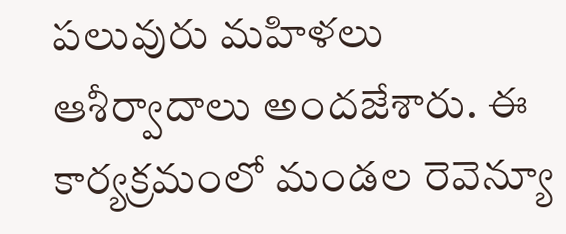పలువురు మహిళలు ఆశీర్వాదాలు అందజేశారు. ఈ కార్యక్రమంలో మండల రెవెన్యూ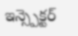ఇన్స్పెక్టర్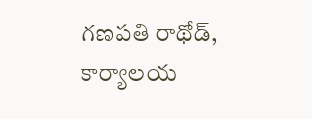గణపతి రాథోడ్, కార్యాలయ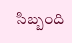సిబ్బంది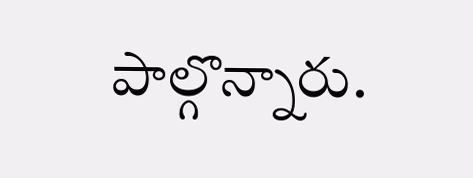పాల్గొన్నారు.